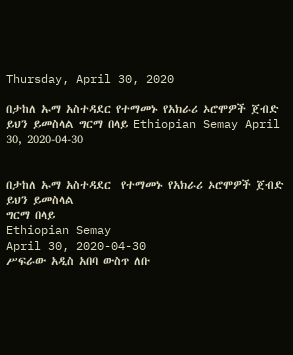Thursday, April 30, 2020

በታከለ ኡማ አስተዳደር የተማመኑ የአክራሪ ኦሮሞዎች ጀብድ ይህን ይመስላል ግርማ በላይ Ethiopian Semay April 30, 2020-04-30


በታከለ ኡማ አስተዳደር  የተማመኑ የአክራሪ ኦሮሞዎች ጀብድ ይህን ይመስላል
ግርማ በላይ
Ethiopian Semay
April 30, 2020-04-30
ሥፍራው አዲስ አበባ ውስጥ ለቡ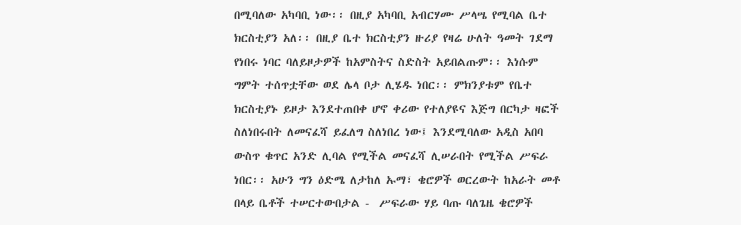በሚባለው አካባቢ ነው፡፡ በዚያ አካባቢ አብርሃሙ ሥላሤ የሚባል ቤተ ክርስቲያን አለ፡፡ በዚያ ቤተ ክርስቲያን ዙሪያ የዛሬ ሁለት ዓመት ገደማ የነበሩ ነባር ባለይዞታዎች ከአምስትና ስድስት አይበልጡም፡፡ እነሱም ግምት ተሰጥቷቸው ወደ ሌላ ቦታ ሊሄዱ ነበር፡፡ ምክንያቱም የቤተ ክርስቲያኑ ይዞታ እንደተጠበቀ ሆኖ ቀሪው የተለያዩና እጅግ በርካታ ዛፎች ስለነበሩበት ለመናፈሻ ይፈለግ ስለነበረ ነው፤ እንደሚባለው አዲስ አበባ ውስጥ ቁጥር አንድ ሊባል የሚችል መናፈሻ ሊሠራበት የሚችል ሥፍራ ነበር፡፡ አሁን ግን ዕድሜ ለታከለ ኡማ፣ ቄሮዎች ወርረውት ከአራት መቶ በላይ ቤቶች ተሠርተውበታል -  ሥፍራው ሃይ ባጡ ባለጌዜ ቄሮዎች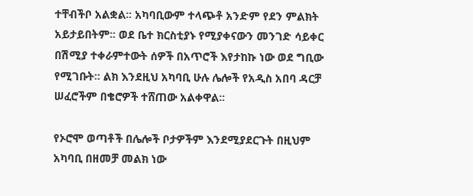ተቸብችቦ አልቋል፡፡ አካባቢውም ተላጭቶ አንድም የደን ምልክት አይታይበትም፡፡ ወደ ቤተ ክርስቲያኑ የሚያቀናውን መንገድ ሳይቀር በሽሚያ ተቀራምተውት ሰዎች በአጥሮች እየታከኩ ነው ወደ ግቢው የሚገቡት፡፡ ልክ እንደዚህ አካባቢ ሁሉ ሌሎች የአዲስ አበባ ዳርቻ ሠፈሮችም በቄሮዎች ተሸጠው አልቀዋል፡፡

የኦሮሞ ወጣቶች በሌሎች ቦታዎችም እንደሚያደርጉት በዚህም አካባቢ በዘመቻ መልክ ነው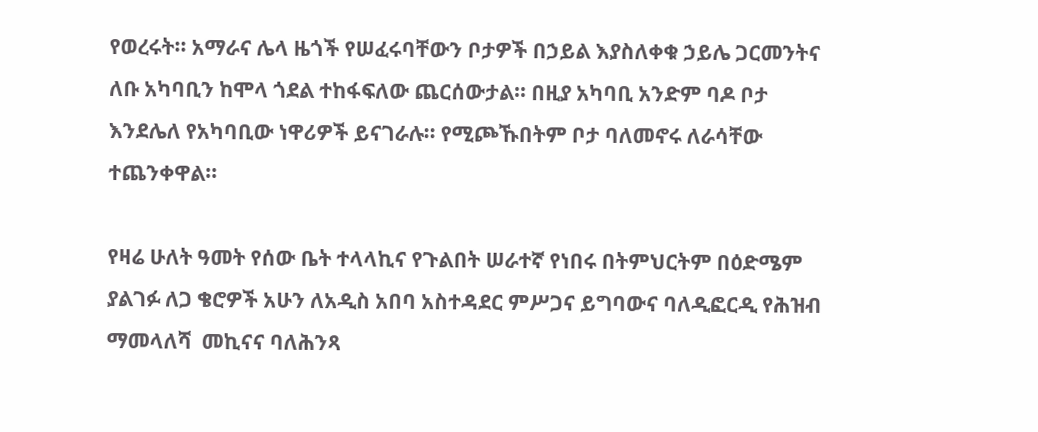የወረሩት፡፡ አማራና ሌላ ዜጎች የሠፈሩባቸውን ቦታዎች በኃይል እያስለቀቁ ኃይሌ ጋርመንትና ለቡ አካባቢን ከሞላ ጎደል ተከፋፍለው ጨርሰውታል፡፡ በዚያ አካባቢ አንድም ባዶ ቦታ እንደሌለ የአካባቢው ነዋሪዎች ይናገራሉ፡፡ የሚጮኹበትም ቦታ ባለመኖሩ ለራሳቸው ተጨንቀዋል፡፡

የዛሬ ሁለት ዓመት የሰው ቤት ተላላኪና የጉልበት ሠራተኛ የነበሩ በትምህርትም በዕድሜም ያልገፉ ለጋ ቄሮዎች አሁን ለአዲስ አበባ አስተዳደር ምሥጋና ይግባውና ባለዲፎርዲ የሕዝብ ማመላለሻ  መኪናና ባለሕንጻ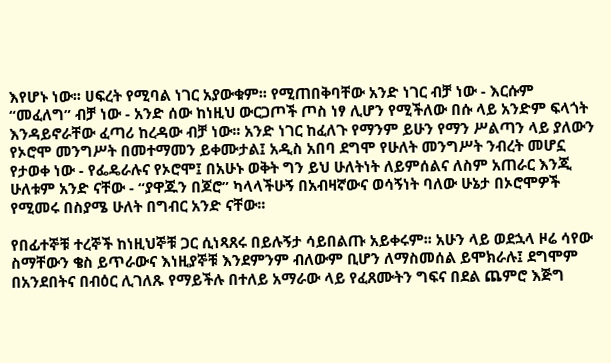እየሆኑ ነው፡፡ ሀፍረት የሚባል ነገር አያውቁም፡፡ የሚጠበቅባቸው አንድ ነገር ብቻ ነው - እርሱም “መፈለግ” ብቻ ነው - አንድ ሰው ከነዚህ ውርጋጦች ጦስ ነፃ ሊሆን የሚችለው በሱ ላይ አንድም ፍላጎት እንዳይኖራቸው ፈጣሪ ከረዳው ብቻ ነው፡፡ አንድ ነገር ከፈለጉ የማንም ይሁን የማን ሥልጣን ላይ ያለውን የኦሮሞ መንግሥት በመተማመን ይቀሙታል፤ አዲስ አበባ ደግሞ የሁለት መንግሥት ንብረት መሆኗ የታወቀ ነው - የፌዴራሉና የኦሮሞ፤ በአሁኑ ወቅት ግን ይህ ሁለትነት ለይምሰልና ለስም አጠራር እንጂ ሁለቱም አንድ ናቸው - “ያዋጁን በጆሮ” ካላላችሁኝ በአብዛኛውና ወሳኝነት ባለው ሁኔታ በኦሮሞዎች የሚመሩ በስያሜ ሁለት በግብር አንድ ናቸው፡፡

የበፊተኞቹ ተረኞች ከነዚህኞቹ ጋር ሲነጻጸሩ በይሉኝታ ሳይበልጡ አይቀሩም፡፡ አሁን ላይ ወደኋላ ዞሬ ሳየው ስማቸውን ቄስ ይጥራውና እነዚያኞቹ እንደምንም ብለውም ቢሆን ለማስመሰል ይሞክራሉ፤ ደግሞም በአንደበትና በብዕር ሊገለጹ የማይችሉ በተለይ አማራው ላይ የፈጸሙትን ግፍና በደል ጨምሮ እጅግ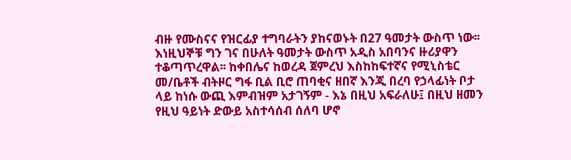ብዙ የሙስናና የዝርፊያ ተግባራትን ያከናወኑት በ27 ዓመታት ውስጥ ነው፡፡ እነዚህኞቹ ግን ገና በሁለት ዓመታት ውስጥ አዲስ አበባንና ዙሪያዋን ተቆጣጥረዋል፡፡ ከቀበሌና ከወረዳ ጀምረህ እስከከፍተኛና የሚኒስቴር መ/ቤቶች ብትዞር ግፋ ቢል ቢሮ ጠባቂና ዘበኛ እንጂ በረባ የኃላፊነት ቦታ ላይ ከነሱ ውጪ እምብዝም አታገኝም - እኔ በዚህ አፍራለሁ፤ በዚህ ዘመን የዚህ ዓይነት ድውይ አስተሳሰብ ሰለባ ሆኖ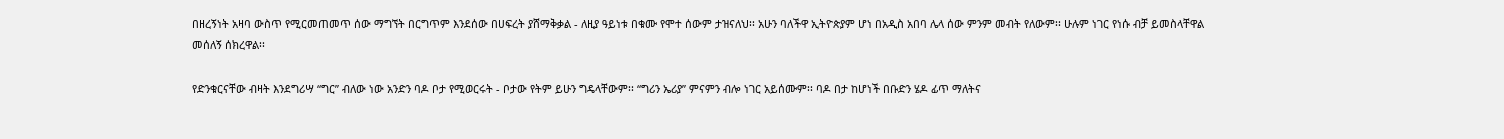በዘረኝነት አዛባ ውስጥ የሚርመጠመጥ ሰው ማግኘት በርግጥም እንደሰው በሀፍረት ያሸማቅቃል - ለዚያ ዓይነቱ በቁሙ የሞተ ሰውም ታዝናለህ፡፡ አሁን ባለችዋ ኢትዮጵያም ሆነ በአዲስ አበባ ሌላ ሰው ምንም መብት የለውም፡፡ ሁሉም ነገር የነሱ ብቻ ይመስላቸዋል መሰለኝ ሰክረዋል፡፡

የድንቁርናቸው ብዛት እንደግሪሣ “ግር” ብለው ነው አንድን ባዶ ቦታ የሚወርሩት - ቦታው የትም ይሁን ግዴላቸውም፡፡ “ግሪን ኤሪያ” ምናምን ብሎ ነገር አይሰሙም፡፡ ባዶ በታ ከሆነች በቡድን ሄዶ ፊጥ ማለትና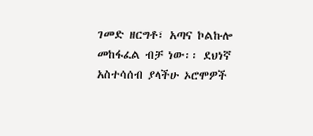ገመድ ዘርግቶ፣ አጣና ኮልኩሎ መከፋፈል ብቻ ነው፡፡ ደህነኛ አስተሳሰብ ያላችሁ ኦሮሞዎች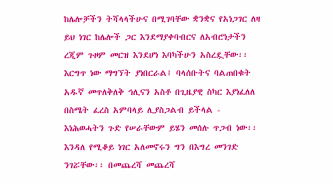ከሌሎቻችን ትሻላላችሁና በሚገባቸው ቋንቋና የአነጋገር ለዛ ይህ ነገር ከሌሎች ጋር እንደማያቀባብርና ለአብሮነታችን ረጂም ጉዞም መርዝ እንደሆነ እባካችሁን አስረዷቸው፡፡ እርግጥ ነው ማግኘት ያነበርራል፤ ባላሰቡትና ባልጠበቁት አዱኛ መጥለቅለቅ ኅሊናን አስቶ በጊዜያዊ ስካር እያነፈለለ በስሜት ፈረስ አምባላይ ሊያስጋልብ ይችላል - እነሕወሓትን ጉድ የሠራቸውም ይሄን መሰሉ ጥጋብ ነው፡፡  እንዳለ የሚቆይ ነገር አለመኖሩን ግን በእግረ መንገድ ንገሯቸው፡፡ በመጨረሻ መጨረሻ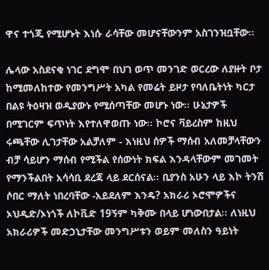ዋና ተጎጂ የሚሆኑት እነሱ ራሳቸው መሆናቸውንም አስገንዝቧቸው፡፡

ሌላው አስደናቂ ነገር ደግሞ በህገ ወጥ መንገድ ወርረው ለያዙት ቦታ  ከሚመለከተው የመንግሥት አካል የመሬት ይዞታ የባለቤትነት ካርታ በልዩ ትዕዛዝ ወዲያውኑ የሚሰጣቸው መሆኑ ነው፡፡ ሁኔታዎች በሚገርም ፍጥነት እየተለዋወጡ ነው፡፡ ኮሮና ቫይረስም ከዚህ ሩጫቸው ሊገታቸው አልቻለም - እነዚህ ሰዎች ማሰብ አለመቻላቸውን ብቻ ሳይሆን ማሰብ የሚችል የሰውነት ክፍል እንዳላቸውም መገመት የማንችልበት አሳሳቢ ደረጃ ላይ ደርሰናል፡፡ ቢያንስ አሁን ላይ እኮ ትንሽ ሶበር ማለት ነበረባቸው -አይደለም እንዴ? አክራሪ ኦሮሞዎችና ኦህዲድ/ኦነጎች ለኮቪድ 19ኝም ካቅሙ በላይ ሆነውበታል፡፡ ለነዚህ አክራሪዎች መድኃኒታቸው መንግሥቱን ወይም መለስን ዓይነት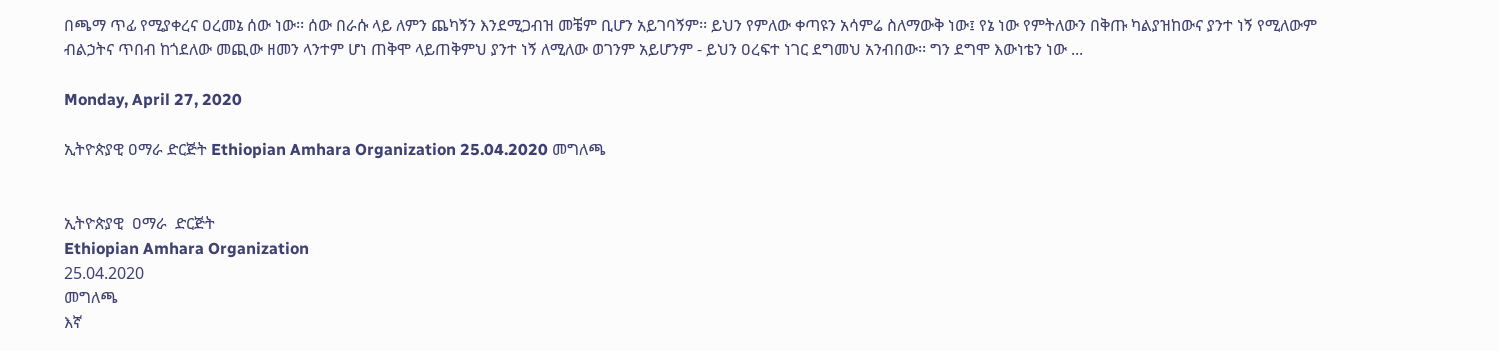በጫማ ጥፊ የሚያቀረና ዐረመኔ ሰው ነው፡፡ ሰው በራሱ ላይ ለምን ጨካኝን እንደሚጋብዝ መቼም ቢሆን አይገባኝም፡፡ ይህን የምለው ቀጣዩን አሳምሬ ስለማውቅ ነው፤ የኔ ነው የምትለውን በቅጡ ካልያዝከውና ያንተ ነኝ የሚለውም ብልኃትና ጥበብ ከጎደለው መጪው ዘመን ላንተም ሆነ ጠቅሞ ላይጠቅምህ ያንተ ነኝ ለሚለው ወገንም አይሆንም - ይህን ዐረፍተ ነገር ደግመህ አንብበው፡፡ ግን ደግሞ እውነቴን ነው ...

Monday, April 27, 2020

ኢትዮጵያዊ ዐማራ ድርጅት Ethiopian Amhara Organization 25.04.2020 መግለጫ


ኢትዮጵያዊ  ዐማራ  ድርጅት
Ethiopian Amhara Organization
25.04.2020
መግለጫ
እኛ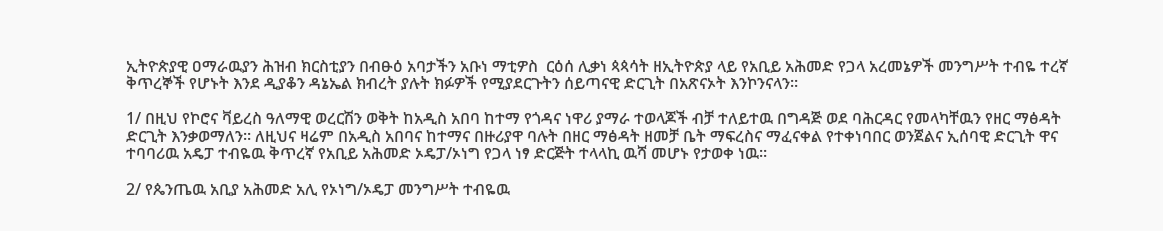ኢትዮጵያዊ ዐማራዉያን ሕዝብ ክርስቲያን በብፁዕ አባታችን አቡነ ማቲዎስ  ርዕሰ ሊቃነ ጳጳሳት ዘኢትዮጵያ ላይ የአቢይ አሕመድ የጋላ አረመኔዎች መንግሥት ተብዬ ተረኛ ቅጥረኞች የሆኑት እንደ ዲያቆን ዳኔኤል ክብረት ያሉት ክፉዎች የሚያደርጉትን ሰይጣናዊ ድርጊት በአጽናኦት እንኮንናላን።

1/ በዚህ የኮሮና ቫይረስ ዓለማዊ ወረርሽን ወቅት ከአዲስ አበባ ከተማ የጎዳና ነዋሪ ያማራ ተወላጆች ብቻ ተለይተዉ በግዳጅ ወደ ባሕርዳር የመላካቸዉን የዘር ማፅዳት ድርጊት እንቃወማለን። ለዚህና ዛሬም በአዲስ አበባና ከተማና በዙሪያዋ ባሉት በዘር ማፅዳት ዘመቻ ቤት ማፍረስና ማፈናቀል የተቀነባበር ወንጀልና ኢሰባዊ ድርጊት ዋና ተባባሪዉ አዴፓ ተብዬዉ ቅጥረኛ የአቢይ አሕመድ ኦዴፓ/ኦነግ የጋላ ነፃ ድርጅት ተላላኪ ዉሻ መሆኑ የታወቀ ነዉ።

2/ የጴንጤዉ አቢያ አሕመድ አሊ የኦነግ/ኦዴፓ መንግሥት ተብዬዉ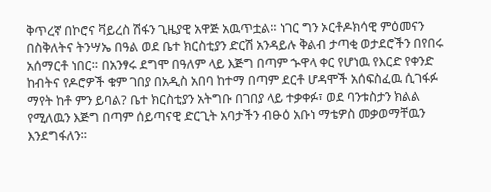ቅጥረኛ በኮሮና ቫይረስ ሽፋን ጊዜያዊ አዋጅ አዉጥቷል። ነገር ግን ኦርቶዶክሳዊ ምዕመናን በስቅለትና ትንሣኤ በዓል ወደ ቤተ ክርስቲያን ድርሽ አንዳይሉ ቅልብ ታጣቂ ወታደሮችን በየበሩ አሰማርቶ ነበር። በአንፃሩ ደግሞ በዓለም ላይ እጅግ በጣም ኍዋላ ቀር የሆነዉ የእርድ የቀንድ ከብትና የዶሮዎች ቁም ገበያ በአዲስ አበባ ከተማ በጣም ደርቶ ሆዳሞች አሰፍስፈዉ ሲገፋፉ ማየት ከቶ ምን ይባል? ቤተ ክርስቲያን አትግቡ በገበያ ላይ ተቃቀፉ፣ ወደ ባንቱስታን ክልል የሚለዉን እጅግ በጣም ሰይጣናዊ ድርጊት አባታችን ብፁዕ አቡነ ማቴዎስ መቃወማቸዉን እንደግፋለን።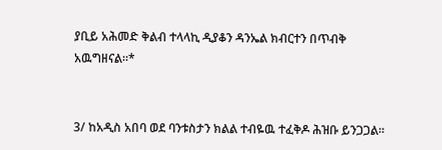ያቢይ አሕመድ ቅልብ ተላላኪ ዲያቆን ዳንኤል ክብርተን በጥብቅ አዉግዘናል።*


3/ ከአዲስ አበባ ወደ ባንቱስታን ክልል ተብዬዉ ተፈቅዶ ሕዝቡ ይንጋጋል።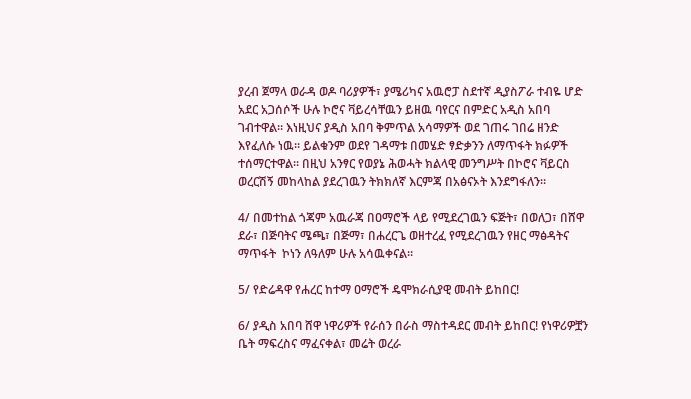ያረብ ጀማላ ወራዳ ወዶ ባሪያዎች፣ ያሜሪካና አዉሮፓ ስደተኛ ዲያስፖራ ተብዬ ሆድ አደር አጋሰሶች ሁሉ ኮሮና ቫይረሳቸዉን ይዘዉ ባየርና በምድር አዲስ አበባ ገብተዋል። እነዚህና ያዲስ አበባ ቅምጥል አሳማዎች ወደ ገጠሩ ገበሬ ዘንድ እየፈለሱ ነዉ። ይልቁንም ወደየ ገዳማቱ በመሄድ ፃድቃንን ለማጥፋት ክፉዎች ተሰማርተዋል። በዚህ አንፃር የወያኔ ሕወሓት ክልላዊ መንግሥት በኮሮና ቫይርስ ወረርሽኝ መከላከል ያደረገዉን ትክክለኛ እርምጃ በአፅናኦት እንደግፋለን።

4/ በመተከል ጎጃም አዉራጃ በዐማሮች ላይ የሚደረገዉን ፍጅት፣ በወለጋ፣ በሸዋ ደራ፣ በጅባትና ሜጫ፣ በጅማ፣ በሐረርጌ ወዘተረፈ የሚደረገዉን የዘር ማፅዳትና ማጥፋት  ኮነን ለዓለም ሁሉ አሳዉቀናል።

5/ የድሬዳዋ የሐረር ከተማ ዐማሮች ዴሞክራሲያዊ መብት ይከበር!

6/ ያዲስ አበባ ሸዋ ነዋሪዎች የራሰን በራስ ማስተዳደር መብት ይከበር! የነዋሪዎቿን ቤት ማፍረስና ማፈናቀል፣ መሬት ወረራ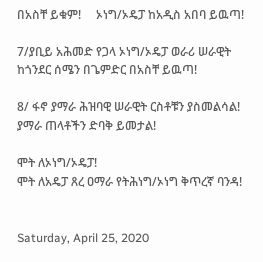በአስቸ ይቁም!     ኦነግ/ኦዴፓ ከአዲስ አበባ ይዉጣ!

7/ያቢይ አሕመድ የጋላ ኦነግ/ኦዴፓ ወራሪ ሠራዊት  ከጎንደር ሰሜን በጌምድር በአስቸ ይዉጣ!

8/ ፋኖ ያማራ ሕዝባዊ ሠራዊት ርስቶቹን ያስመልሳል! ያማራ ጠላቶችን ድባቅ ይመታል!

ሞት ለኦነግ/ኦዴፓ!
ሞት ለአዴፓ ጸረ ዐማራ የትሕነግ/ኦነግ ቅጥረኛ ባንዳ!


Saturday, April 25, 2020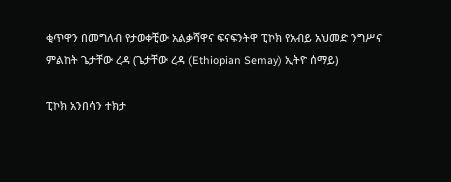ቂጥዋን በመግለብ የታወቀቺው አልቃሻዋና ፍናፍንትዋ ፒኮክ የአብይ አህመድ ንግሥና ምልከት ጌታቸው ረዳ (ጌታቸው ረዳ (Ethiopian Semay) ኢትዮ ሰማይ)

ፒኮክ አንበሳን ተክታ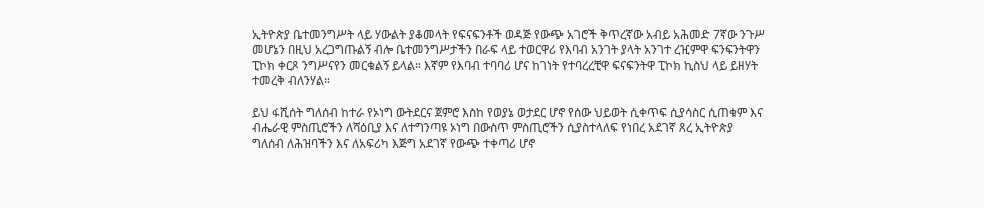ኢትዮጵያ ቤተመንግሥት ላይ ሃውልት ያቆመላት የፍናፍንቶች ወዳጅ የውጭ አገሮች ቅጥረኛው አብይ አሕመድ 7ኛው ንጉሥ መሆኔን በዚህ አረጋግጡልኝ ብሎ ቤተመንግሥታችን በራፍ ላይ ተወርዋሪ የእባብ አንገት ያላት አንገተ ረዢምዋ ፍንፍንትዋን ፒኮክ ቀርጾ ንግሥናየን መርቁልኝ ይላል። እኛም የእባብ ተባባሪ ሆና ከገነት የተባረረቺዋ ፍናፍንትዋ ፒኮክ ኪስህ ላይ ይዘሃት ተመረቅ ብለንሃል።

ይህ ፋሺሰት ግለሰብ ከተራ የኦነግ ውትደርና ጀምሮ እስከ የወያኔ ወታደር ሆኖ የሰው ህይወት ሲቀጥፍ ሲያሳስር ሲጠቁም እና ብሔራዊ ምስጢሮችን ለሻዕቢያ እና ለተግንጣዩ ኦነግ በውስጥ ምስጢሮችን ሲያስተላለፍ የነበረ አደገኛ ጸረ ኢትዮጵያ ግለሰብ ለሕዝባችን እና ለአፍሪካ እጅግ አደገኛ የውጭ ተቀጣሪ ሆኖ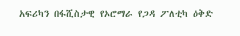አፍሪካን በፋሺስታዊ የኦሮማራ የጋዳ ፖለቲካ ዕቅድ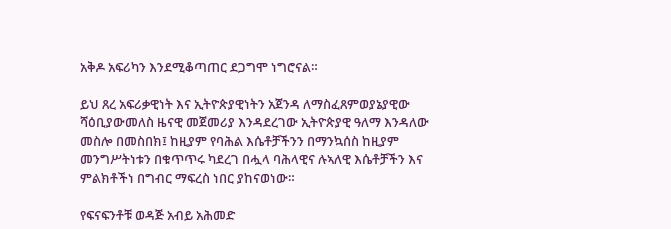አቅዶ አፍሪካን እንደሚቆጣጠር ደጋግሞ ነግሮናል።

ይህ ጸረ አፍሪቃዊነት እና ኢትዮጵያዊነትን አጀንዳ ለማስፈጸምወያኔያዊው ሻዕቢያውመለስ ዜናዊ መጀመሪያ እንዳደረገው ኢትዮጵያዊ ዓለማ እንዳለው መስሎ በመስበክ፤ ከዚያም የባሕል እሴቶቻችንን በማንኳሰስ ከዚያም መንግሥትነቱን በቁጥጥሩ ካደረገ በሗላ ባሕላዊና ሉኣለዊ እሴቶቻችን እና ምልክቶችነ በግብር ማፍረስ ነበር ያከናወነው።

የፍናፍንቶቹ ወዳጅ አብይ አሕመድ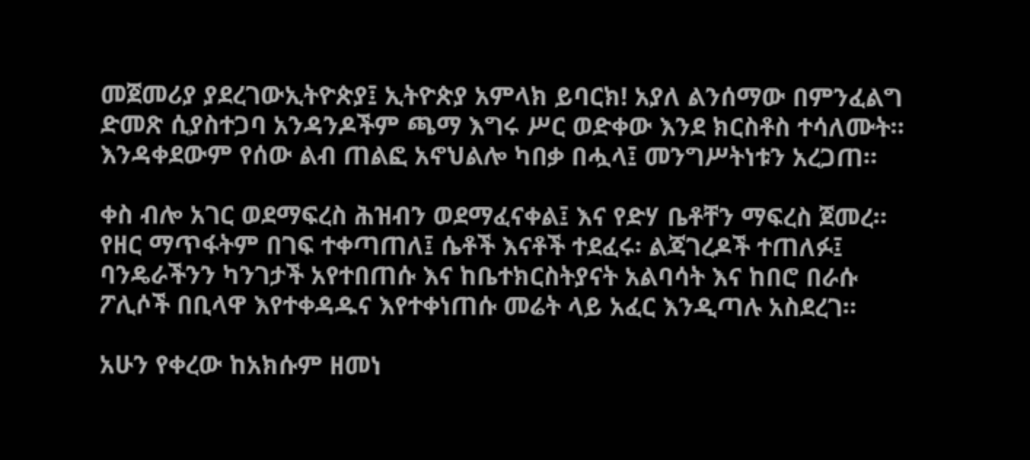መጀመሪያ ያደረገውኢትዮጵያ፤ ኢትዮጵያ አምላክ ይባርክ! አያለ ልንሰማው በምንፈልግ ድመጽ ሲያስተጋባ አንዳንዶችም ጫማ እግሩ ሥር ወድቀው እንደ ክርስቶስ ተሳለሙት። እንዳቀደውም የሰው ልብ ጠልፎ አኖህልሎ ካበቃ በሗላ፤ መንግሥትነቱን አረጋጠ።

ቀስ ብሎ አገር ወደማፍረስ ሕዝብን ወደማፈናቀል፤ እና የድሃ ቤቶቸን ማፍረስ ጀመረ። የዘር ማጥፋትም በገፍ ተቀጣጠለ፤ ሴቶች እናቶች ተደፈሩ፡ ልጃገረዶች ተጠለፉ፤ ባንዴራችንን ካንገታች አየተበጠሱ እና ከቤተክርስትያናት አልባሳት እና ከበሮ በራሱ ፖሊሶች በቢላዋ እየተቀዳዱና እየተቀነጠሱ መሬት ላይ አፈር እንዲጣሉ አስደረገ።

አሁን የቀረው ከአክሱም ዘመነ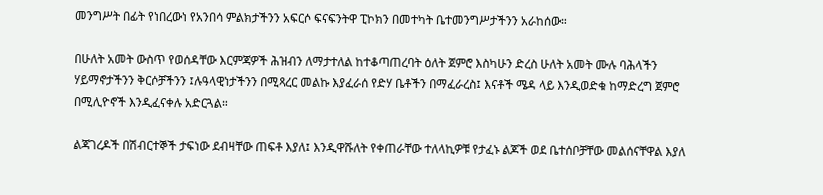መንግሥት በፊት የነበረውነ የአንበሳ ምልክታችንን አፍርሶ ፍናፍንትዋ ፒኮክን በመተካት ቤተመንግሥታችንን አራከሰው።

በሁለት አመት ውስጥ የወሰዳቸው እርምጃዎች ሕዝብን ለማታተለል ከተቆጣጠረባት ዕለት ጀምሮ እስካሁን ድረስ ሁለት አመት ሙሉ ባሕላችን ሃይማኖታችንን ቅርሶቻችንን ፤ሉዓላዊነታችንን በሚጻረር መልኩ እያፈራሰ የድሃ ቤቶችን በማፈራረስ፤ እናቶች ሜዳ ላይ እንዲወድቁ ከማድረግ ጀምሮ በሚሊዮኖች እንዲፈናቀሉ አድርጓል።

ልጃገረዶች በሽብርተኞች ታፍነው ደብዛቸው ጠፍቶ እያለ፤ እንዲዋሹለት የቀጠራቸው ተለላኪዎቹ የታፈኑ ልጆች ወደ ቤተሰቦቻቸው መልሰናቸዋል እያለ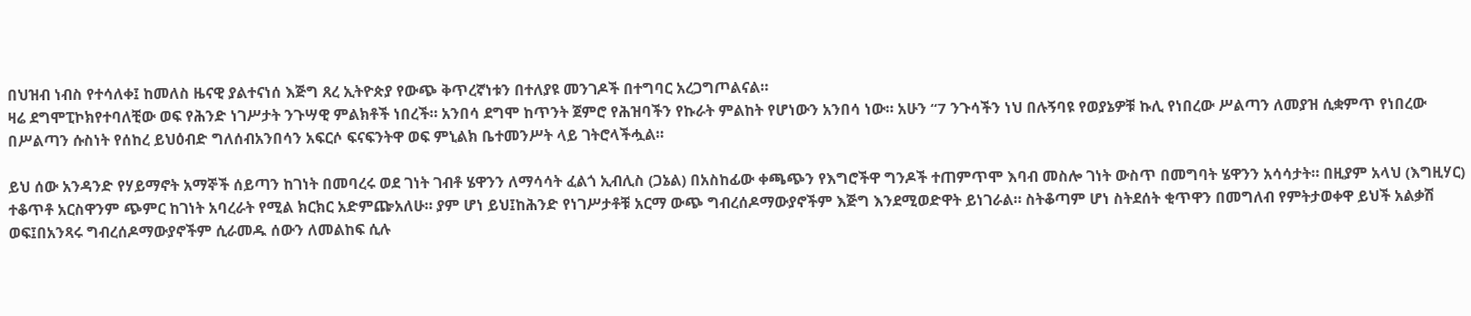በህዝብ ነብስ የተሳለቀ፤ ከመለስ ዜናዊ ያልተናነሰ እጅግ ጸረ ኢትዮጵያ የውጭ ቅጥረኛነቱን በተለያዩ መንገዶች በተግባር አረጋግጦልናል።
ዛሬ ደግሞፒኮክየተባለቺው ወፍ የሕንድ ነገሥታት ንጉሣዊ ምልክቶች ነበረች። አንበሳ ደግሞ ከጥንት ጀምሮ የሕዝባችን የኩራት ምልከት የሆነውን አንበሳ ነው። አሁን “7 ንጉሳችን ነህ በሉኝባዩ የወያኔዎቹ ኩሊ የነበረው ሥልጣን ለመያዝ ሲቋምጥ የነበረው በሥልጣን ሱስነት የሰከረ ይህዕብድ ግለሰብአንበሳን አፍርሶ ፍናፍንትዋ ወፍ ምኒልክ ቤተመንሥት ላይ ገትሮላችሗል።

ይህ ሰው አንዳንድ የሃይማኖት አማኞች ሰይጣን ከገነት በመባረሩ ወደ ገነት ገብቶ ሄዋንን ለማሳሳት ፈልጎ ኢብሊስ (ጋኔል) በአስከፊው ቀጫጭን የእግሮችዋ ግንዶች ተጠምጥሞ እባብ መስሎ ገነት ውስጥ በመግባት ሄዋንን አሳሳታት። በዚያም አላህ (እግዚሃር) ተቆጥቶ አርስዋንም ጭምር ከገነት አባረራት የሚል ክርክር አድምጬአለሁ። ያም ሆነ ይህ፤ከሕንድ የነገሥታቶቹ አርማ ውጭ ግብረሰዶማውያኖችም እጅግ እንደሚወድዋት ይነገራል። ስትቆጣም ሆነ ስትደሰት ቂጥዋን በመግለብ የምትታወቀዋ ይህች አልቃሽ ወፍ፤በአንጻሩ ግብረሰዶማውያኖችም ሲራመዱ ሰውን ለመልከፍ ሲሉ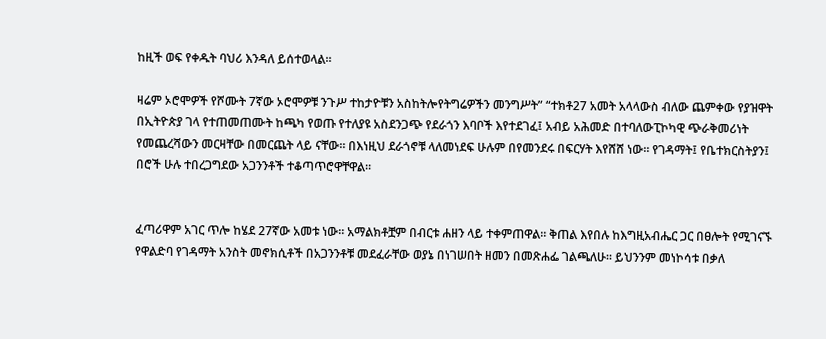ከዚች ወፍ የቀዱት ባህሪ እንዳለ ይሰተወላል።

ዛሬም ኦሮሞዎች የሾሙት 7ኛው ኦሮሞዎቹ ንጉሥ ተከታዮቹን አስከትሎየትግሬዎችን መንግሥት” “ተክቶ27 አመት አላላውስ ብለው ጨምቀው የያዝዋት በኢትዮጵያ ገላ የተጠመጠሙት ከጫካ የወጡ የተለያዩ አስደንጋጭ የደራጎን እባቦች እየተደገፈ፤ አብይ አሕመድ በተባለውፒኮካዊ ጭራቅመሪነት የመጨረሻውን መርዛቸው በመርጨት ላይ ናቸው። በእነዚህ ደራጎኖቹ ላለመነደፍ ሁሉም በየመንደሩ በፍርሃት እየሸሸ ነው። የገዳማት፤ የቤተክርስትያን፤ በሮች ሁሉ ተበረጋግደው አጋንንቶች ተቆጣጥሮዋቸዋል።


ፈጣሪዋም አገር ጥሎ ከሄደ 27ኛው አመቱ ነው። አማልክቶቿም በብርቱ ሐዘን ላይ ተቀምጠዋል። ቅጠል እየበሉ ከእግዚአብሔር ጋር በፀሎት የሚገናኙ የዋልድባ የገዳማት አንስት መኖክሲቶች በአጋንንቶቹ መደፈራቸው ወያኔ በነገሠበት ዘመን በመጽሐፌ ገልጫለሁ። ይህንንም መነኮሳቱ በቃለ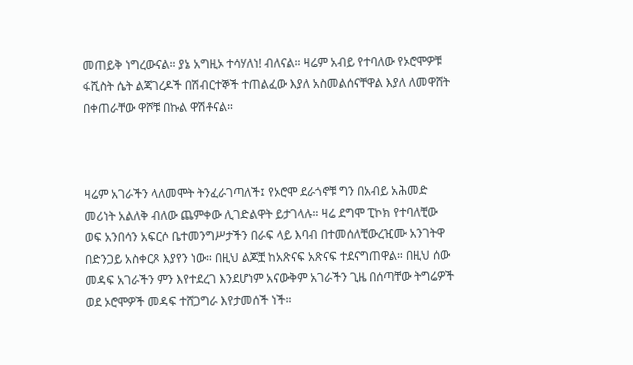መጠይቅ ነግረውናል። ያኔ አግዚኦ ተሳሃለነ! ብለናል። ዛሬም አብይ የተባለው የኦሮሞዎቹ ፋሺስት ሴት ልጃገረዶች በሽብርተኞች ተጠልፈው እያለ አስመልሰናቸዋል እያለ ለመዋሸት በቀጠራቸው ዋሾቹ በኩል ዋሽቶናል።



ዛሬም አገራችን ላለመሞት ትንፈራገጣለች፤ የኦሮሞ ደራጎኖቹ ግን በአብይ አሕመድ መሪነት አልለቅ ብለው ጨምቀው ሊገድልዋት ይታገላሉ። ዛሬ ደግሞ ፒኮክ የተባለቺው ወፍ አንበሳን አፍርሶ ቤተመንግሥታችን በራፍ ላይ እባብ በተመሰለቺውረዢሙ አንገትዋ በድንጋይ አስቀርጾ እያየን ነው። በዚህ ልጆቿ ከአጽናፍ አጽናፍ ተደናግጠዋል። በዚህ ሰው መዳፍ አገራችን ምን እየተደረገ እንደሆነም አናውቅም አገራችን ጊዜ በሰጣቸው ትግሬዎች ወደ ኦሮሞዎች መዳፍ ተሸጋግራ እየታመሰች ነች።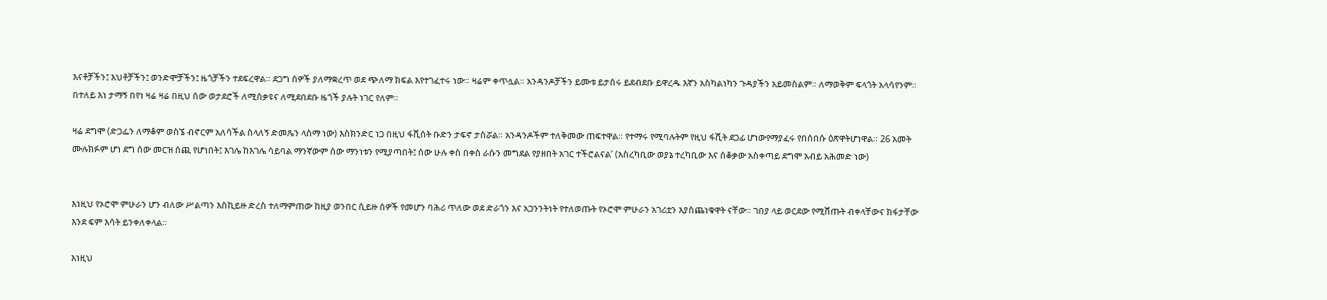እናቶቻችን፤ እህቶቻችን፤ ወንድሞቻችን፤ ዜጎቻችን ተደፍረዋል። ደጋግ ሰዎች ያለማቋረጥ ወደ ጭለማ ክፍል እየተገፈተሩ ነው። ዛሬም ቀጥሏል። አንዳንዶቻችን ይሙቱ ይታሰሩ ይደብደቡ ይዋረዱ እኛን አስካልነካን ጉዳያችን አይመስልም። ለማወቅም ፍላጎት አላሳየንም። በተለይ እነ ታማኝ በየነ ዛሬ ዛሬ በዚህ ሰው ወታደሮች ለሚሰቃዩና ለሚደበደቡ ዜጎች ያሉት ነገር የለም።

ዛሬ ደግሞ (ድጋፌን ለማቆም ወስኜ ብኖርም አለሳችል ስላለኝ ድመጼን ላስማ ነው) እስክንድር ነጋ በዚህ ፋሺሰት ቡድን ታፍኖ ታስሯል። አንዳንዶችም ተለቅመው ጠፍተዋል። የተማሩ የሚባሉትም የዚህ ፋሺት ደጋፊ ሆነውየማያፈሩ የበሰበሱ ዕጽዋትሆነዋል። 26 አመት ሙሉክፉም ሆነ ደግ ሰው መርዝ ሰጪ የሆነበት፤ እገሌ ከእገሌ ሳይባል ማንኛውም ሰው ማንነቱን የሚያጣበት፤ ሰው ሁሉ ቀስ በቀስ ራሱን መግደል የያዘበት አገር ተችሮልናል’ (አስረካቢው ወያኔ ተረካቢው እና ሰቆቃው አስቀጣይ ደግሞ አብይ አሕመድ ነው)


እነዚህ የኦሮሞ ምሁራን ሆን ብለው ሥልጣን እስኪይዙ ድረስ ተለማምጠው ከዚያ ወንበር ሲይዙ ሰዎች የመሆን ባሕሪ ጥለው ወደ ድራጎን እና አጋንንትነት የተለወጡት የኦሮሞ ምሁራን አገሪቷን እያስጨነቁዋት ናቸው። ገበያ ላይ ወርደው የሚሸጡት ብቀላቸውና ክፋታቸው እንደ ፍም እሳት ይንቀለቀላል።

እነዚህ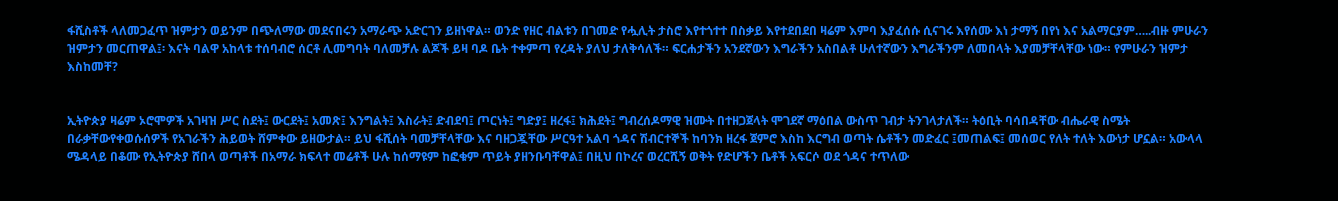ፋሺስቶች ላለመጋፈጥ ዝምታን ወይንም በጭለማው መደናበሩን አማራጭ አድርገን ይዘነዋል። ወንድ የዘር ብልቱን በገመድ የሗሊት ታስሮ እየተጎተተ በስቃይ እየተደበደበ ዛሬም እምባ እያፈሰሱ ሲናገሩ እየሰሙ እነ ታማኝ በየነ እና አልማርያም…..ብዙ ምሁራን ዝምታን መርጠዋል፤፡ እናት ባልዋ አከላቱ ተሰባብሮ ሰርቶ ሊመግባት ባለመቻሉ ልጆች ይዛ ባዶ ቤት ተቀምጣ የረዳት ያለህ ታለቅሳለች። ፍርሐታችን አንደኛውን እግራችን አስበልቶ ሁለተኛውን እግራችንም ለመበላት እያመቻቸላቸው ነው። የምሁራን ዝምታ እስከመቸ?


ኢትዮጵያ ዛሬም ኦሮሞዎች አገዛዝ ሥር ስደት፤ ውርደት፤ አመጽ፤ እንግልት፤ እስራት፤ ድብደባ፤ ጦርነት፤ ግድያ፤ ዘረፋ፤ ክሕደት፤ ግብረሰዶማዊ ዝሙት በተዘጋጀላት ሞገደኛ ማዕበል ውስጥ ገብታ ትንገላታለች። ትዕቢት ባሳበዳቸው ብሔራዊ ስሜት በራቃቸውየቀወሱሰዎች የአገራችን ሕይወት ሸምቀው ይዘውታል። ይህ ፋሺሰት ባመቻቸላቸው እና ባዘጋጇቸው ሥርዓተ አልባ ጎዳና ሽብርተኞች ከባንክ ዘረፋ ጀምሮ እስከ እርግብ ወጣት ሴቶችን መድፈር ፤መጠልፍ፤ መሰወር የለት ተለት እውነታ ሆኗል። አውላላ ሜዳላይ በቆሙ የኢትዮጵያ ሸበላ ወጣቶች በአማራ ክፍላተ መሬቶች ሁሉ ከሰማዩም ከፎቁም ጥይት ያዘንቡባቸዋል፤ በዚህ በኮረና ወረርሺኝ ወቅት የድሆችን ቤቶች አፍርሶ ወደ ጎዳና ተጥለው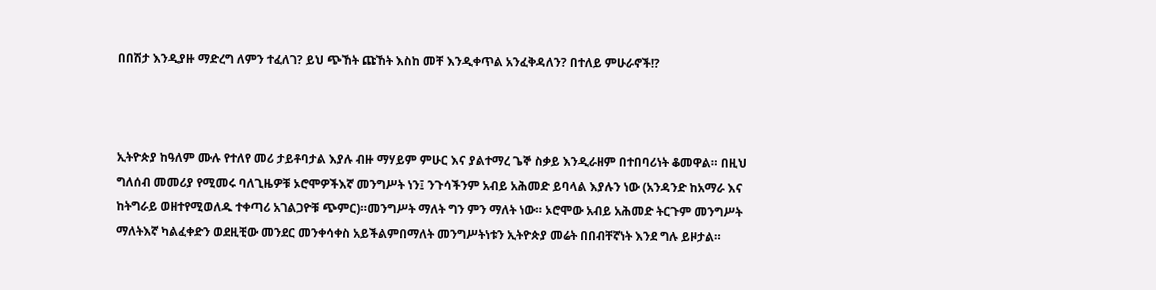በበሽታ እንዲያዙ ማድረግ ለምን ተፈለገ? ይህ ጭኸት ጩኸት እስከ መቸ እንዲቀጥል አንፈቅዳለን? በተለይ ምሁራኖች!?



ኢትዮጵያ ከዓለም ሙሉ የተለየ መሪ ታይቶባታል እያሉ ብዙ ማሃይም ምሁር እና ያልተማረ ጌኞ ስቃይ እንዲራዘም በተበባሪነት ቆመዋል። በዚህ ግለሰብ መመሪያ የሚመሩ ባለጊዜዎቹ ኦሮሞዎችእኛ መንግሥት ነን፤ ንጉሳችንም አብይ አሕመድ ይባላል እያሉን ነው (አንዳንድ ከአማራ እና ከትግራይ ወዘተየሚወለዱ ተቀጣሪ አገልጋዮቹ ጭምር)።መንግሥት ማለት ግን ምን ማለት ነው። ኦሮሞው አብይ አሕመድ ትርጉም መንግሥት ማለትእኛ ካልፈቀድን ወደዚቺው መንደር መንቀሳቀስ አይችልምበማለት መንግሥትነቱን ኢትዮጵያ መሬት በበብቸኛነት እንደ ግሉ ይዞታል።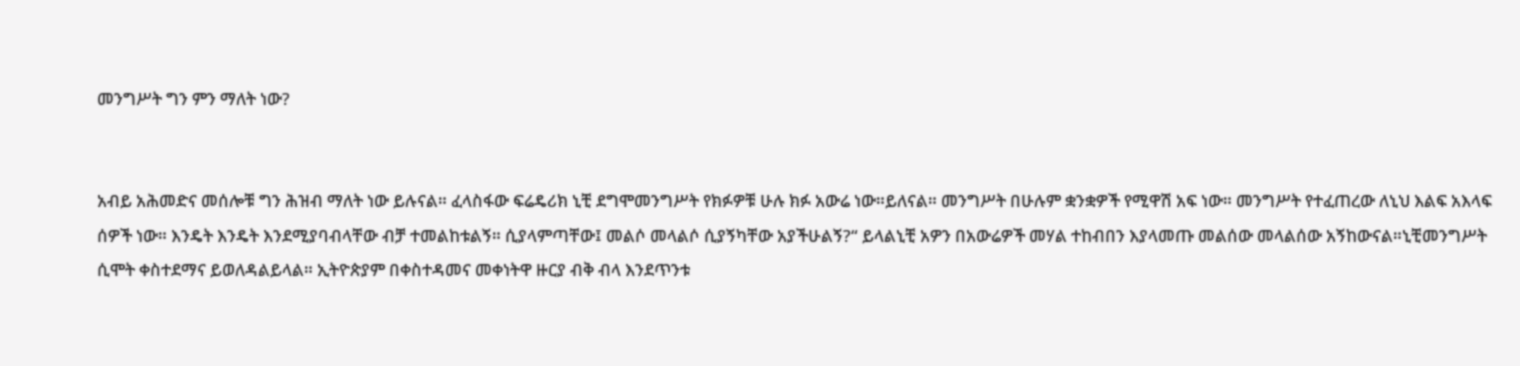መንግሥት ግን ምን ማለት ነው?


አብይ አሕመድና መሰሎቹ ግን ሕዝብ ማለት ነው ይሉናል። ፈላስፋው ፍሬዴሪክ ኒቺ ደግሞመንግሥት የክፉዎቹ ሁሉ ክፉ አውሬ ነው።ይለናል። መንግሥት በሁሉም ቋንቋዎች የሚዋሽ አፍ ነው። መንግሥት የተፈጠረው ለኒህ እልፍ አእላፍ ሰዎች ነው። እንዴት እንዴት እንደሚያባብላቸው ብቻ ተመልከቱልኝ። ሲያላምጣቸው፤ መልሶ መላልሶ ሲያኝካቸው አያችሁልኝ?“ ይላልኒቺ አዎን በአውሬዎች መሃል ተከብበን እያላመጡ መልሰው መላልሰው አኝከውናል።ኒቺመንግሥት ሲሞት ቀስተደማና ይወለዳልይላል። ኢትዮጵያም በቀስተዳመና መቀነትዋ ዙርያ ብቅ ብላ እንደጥንቱ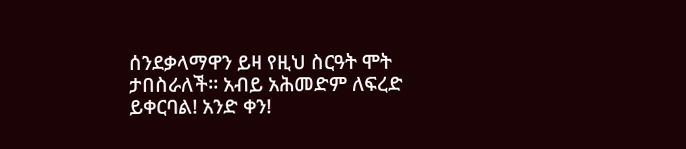ሰንደቃላማዋን ይዛ የዚህ ስርዓት ሞት ታበስራለች። አብይ አሕመድም ለፍረድ ይቀርባል! አንድ ቀን!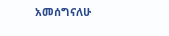አመሰግናለሁ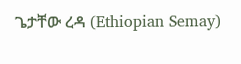ጌታቸው ረዳ (Ethiopian Semay)